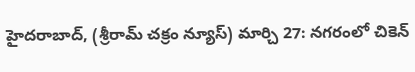హైదరాబాద్, (శ్రీరామ్ చక్రం న్యూస్) మార్చి 27: నగరంలో చికెన్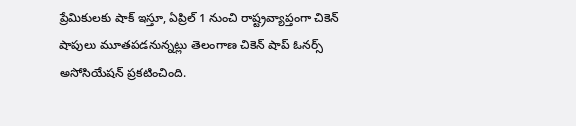ప్రేమికులకు షాక్ ఇస్తూ, ఏప్రిల్ 1 నుంచి రాష్ట్రవ్యాప్తంగా చికెన్ షాపులు మూతపడనున్నట్లు తెలంగాణ చికెన్ షాప్ ఓనర్స్ అసోసియేషన్ ప్రకటించింది.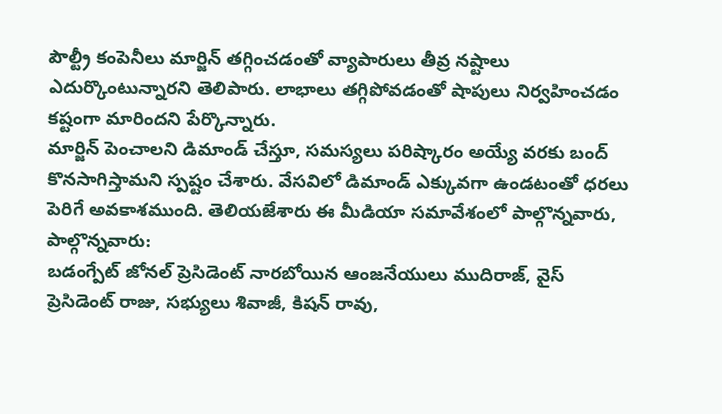పౌల్ట్రీ కంపెనీలు మార్జిన్ తగ్గించడంతో వ్యాపారులు తీవ్ర నష్టాలు ఎదుర్కొంటున్నారని తెలిపారు. లాభాలు తగ్గిపోవడంతో షాపులు నిర్వహించడం కష్టంగా మారిందని పేర్కొన్నారు.
మార్జిన్ పెంచాలని డిమాండ్ చేస్తూ, సమస్యలు పరిష్కారం అయ్యే వరకు బంద్ కొనసాగిస్తామని స్పష్టం చేశారు. వేసవిలో డిమాండ్ ఎక్కువగా ఉండటంతో ధరలు పెరిగే అవకాశముంది. తెలియజేశారు ఈ మీడియా సమావేశంలో పాల్గొన్నవారు,
పాల్గొన్నవారు:
బడంగ్పేట్ జోనల్ ప్రెసిడెంట్ నారబోయిన ఆంజనేయులు ముదిరాజ్, వైస్ ప్రెసిడెంట్ రాజు, సభ్యులు శివాజీ, కిషన్ రావు,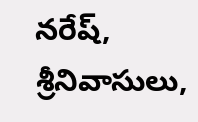నరేష్, శ్రీనివాసులు,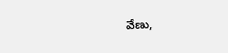వేణు,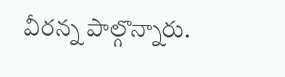వీరన్న పాల్గొన్నారు.